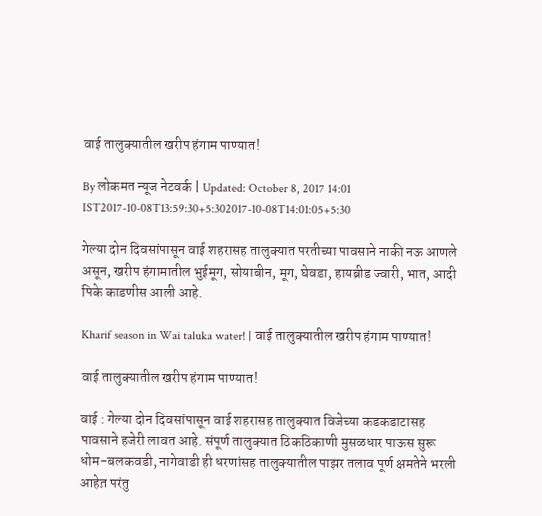वाई तालुक्यातील खरीप हंगाम पाण्यात!

By लोकमत न्यूज नेटवर्क | Updated: October 8, 2017 14:01 IST2017-10-08T13:59:30+5:302017-10-08T14:01:05+5:30

गेल्या दोन दिवसांपासून वाई शहरासह तालुक्यात परतीच्या पावसाने नाकी नऊ आणले असून, खरीप हंगामातील भुईमूग, सोयाबीन, मूग, घेवडा, हायब्रीड ज्वारी, भात, आदी पिके काडणीस आली आहे.

Kharif season in Wai taluka water! | वाई तालुक्यातील खरीप हंगाम पाण्यात!

वाई तालुक्यातील खरीप हंगाम पाण्यात!

वाई : गेल्या दोन दिवसांपासून वाई शहरासह तालुक्यात विजेच्या कडकडाटासह पावसाने हजेरी लावत आहे. संपूर्ण तालुक्यात ठिकठिकाणी मुसळधार पाऊस सुरू धोम-बलकवडी, नागेवाडी ही धरणांसह तालुक्यातील पाझर तलाव पूर्ण क्षमतेने भरली आहेत़ परंतु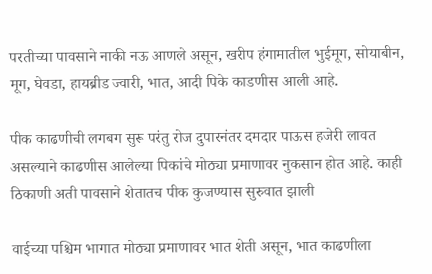परतीच्या पावसाने नाकी नऊ आणले असून, खरीप हंगामातील भुईमूग, सोयाबीन, मूग, घेवडा, हायब्रीड ज्वारी, भात, आदी पिके काडणीस आली आहे.

पीक काढणीची लगबग सुरू परंतु रोज दुपारनंतर दमदार पाऊस हजेरी लावत असल्याने काढणीस आलेल्या पिकांचे मोठ्या प्रमाणावर नुकसान होत आहे. काही ठिकाणी अती पावसाने शेतातच पीक कुजण्यास सुरुवात झाली

वाईच्या पश्चिम भागात मोठ्या प्रमाणावर भात शेती असून, भात काढणीला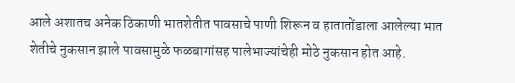आले अशातच अनेक ठिकाणी भातशेतीत पावसाचे पाणी शिरून व हातातोंडाला आलेल्या भात शेतीचे नुकसान झाले पावसामुळे फळबागांसह पालेभाज्यांचेही मोठे नुकसान होत आहे.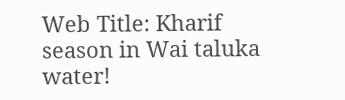Web Title: Kharif season in Wai taluka water!